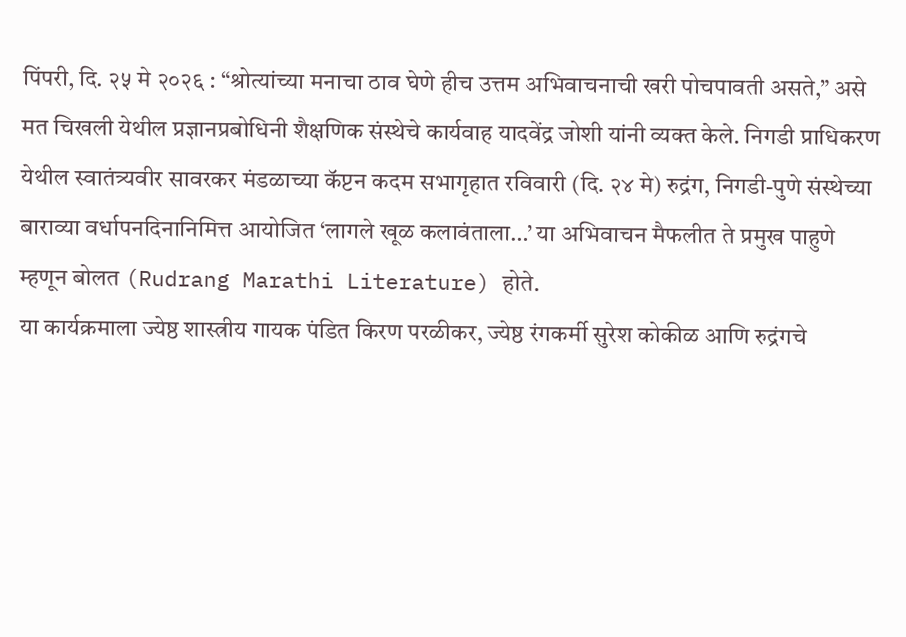पिंपरी, दि. २५ मे २०२६ : “श्रोत्यांच्या मनाचा ठाव घेणे हीच उत्तम अभिवाचनाची खरी पोचपावती असते,” असे मत चिखली येथील प्रज्ञानप्रबोधिनी शैक्षणिक संस्थेचे कार्यवाह यादवेंद्र जोशी यांनी व्यक्त केले. निगडी प्राधिकरण येथील स्वातंत्र्यवीर सावरकर मंडळाच्या कॅप्टन कदम सभागृहात रविवारी (दि. २४ मे) रुद्रंग, निगडी-पुणे संस्थेच्या बाराव्या वर्धापनदिनानिमित्त आयोजित ‘लागले खूळ कलावंताला…’ या अभिवाचन मैफलीत ते प्रमुख पाहुणे म्हणून बोलत (Rudrang Marathi Literature) होते.
या कार्यक्रमाला ज्येष्ठ शास्त्रीय गायक पंडित किरण परळीकर, ज्येष्ठ रंगकर्मी सुरेश कोकीळ आणि रुद्रंगचे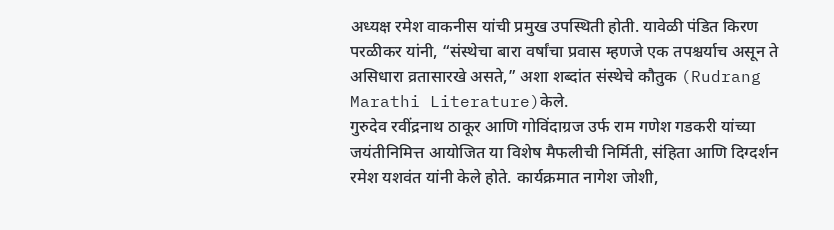अध्यक्ष रमेश वाकनीस यांची प्रमुख उपस्थिती होती. यावेळी पंडित किरण परळीकर यांनी, “संस्थेचा बारा वर्षांचा प्रवास म्हणजे एक तपश्चर्याच असून ते असिधारा व्रतासारखे असते,” अशा शब्दांत संस्थेचे कौतुक (Rudrang Marathi Literature)केले.
गुरुदेव रवींद्रनाथ ठाकूर आणि गोविंदाग्रज उर्फ राम गणेश गडकरी यांच्या जयंतीनिमित्त आयोजित या विशेष मैफलीची निर्मिती, संहिता आणि दिग्दर्शन रमेश यशवंत यांनी केले होते. कार्यक्रमात नागेश जोशी,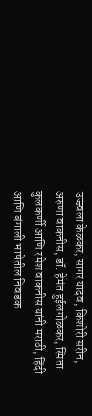उज्ज्वला केळकर, सागर यादव, किशोरी सरीन, अरुणा वाकनीस, डॉ. हेमंत हुईलगोळकर, स्मिता कुलकर्णी आणि रमेश वाकनीस यांनी मराठी, हिंदी आणि बंगाली भाषेतील निवडक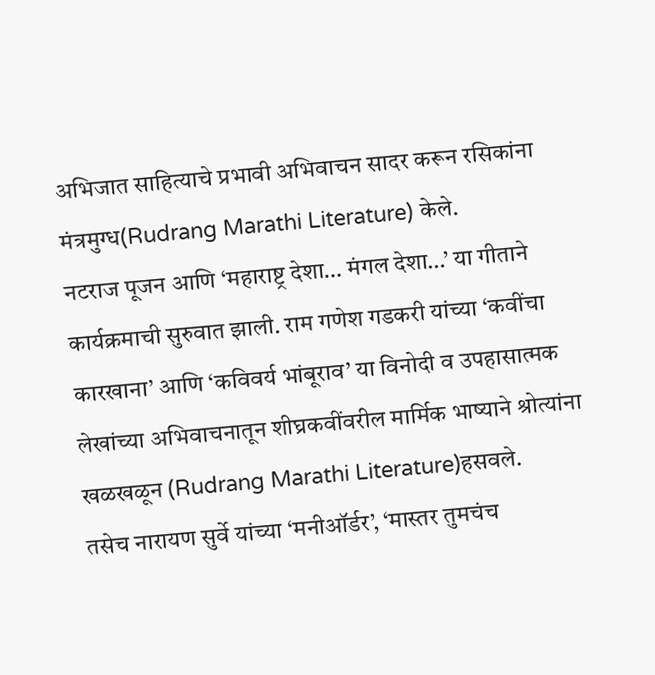अभिजात साहित्याचे प्रभावी अभिवाचन सादर करून रसिकांना मंत्रमुग्ध(Rudrang Marathi Literature) केले.
नटराज पूजन आणि ‘महाराष्ट्र देशा… मंगल देशा…’ या गीताने कार्यक्रमाची सुरुवात झाली. राम गणेश गडकरी यांच्या ‘कवींचा कारखाना’ आणि ‘कविवर्य भांबूराव’ या विनोदी व उपहासात्मक लेखांच्या अभिवाचनातून शीघ्रकवींवरील मार्मिक भाष्याने श्रोत्यांना खळखळून (Rudrang Marathi Literature)हसवले.
तसेच नारायण सुर्वे यांच्या ‘मनीऑर्डर’, ‘मास्तर तुमचंच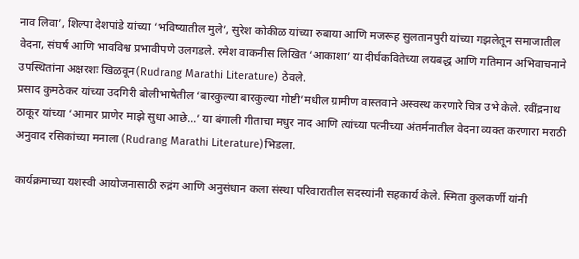नाव लिवा’, शिल्पा देशपांडे यांच्या ‘भविष्यातील मुले’, सुरेश कोकीळ यांच्या रुबाया आणि मजरूह सुलतानपुरी यांच्या गझलेतून समाजातील वेदना, संघर्ष आणि भावविश्व प्रभावीपणे उलगडले. रमेश वाकनीस लिखित ‘आकाशा’ या दीर्घकवितेच्या लयबद्ध आणि गतिमान अभिवाचनाने उपस्थितांना अक्षरशः खिळवून(Rudrang Marathi Literature) ठेवले.
प्रसाद कुमठेकर यांच्या उदगिरी बोलीभाषेतील ‘बारकुल्या बारकुल्या गोष्टी’मधील ग्रामीण वास्तवाने अस्वस्थ करणारे चित्र उभे केले. रवींद्रनाथ ठाकूर यांच्या ‘आमार प्राणेर माझे सुधा आछे…’ या बंगाली गीताचा मधुर नाद आणि त्यांच्या पत्नीच्या अंतर्मनातील वेदना व्यक्त करणारा मराठी अनुवाद रसिकांच्या मनाला (Rudrang Marathi Literature)भिडला.

कार्यक्रमाच्या यशस्वी आयोजनासाठी रुद्रंग आणि अनुसंधान कला संस्था परिवारातील सदस्यांनी सहकार्य केले. स्मिता कुलकर्णी यांनी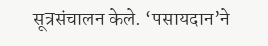सूत्रसंचालन केले. ‘पसायदान’ने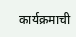कार्यक्रमाची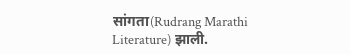सांगता(Rudrang Marathi Literature) झाली.